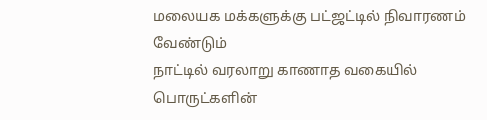மலையக மக்களுக்கு பட்ஜட்டில் நிவாரணம் வேண்டும்
நாட்டில் வரலாறு காணாத வகையில் பொருட்களின்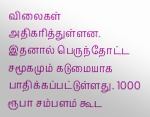விலைகள் அதிகரித்துள்ளன. இதனால் பெருந்தோட்ட சமூகமும் கடுமையாக பாதிக்கப்பட்டுள்ளது. 1000 ரூபா சம்பளம் கூட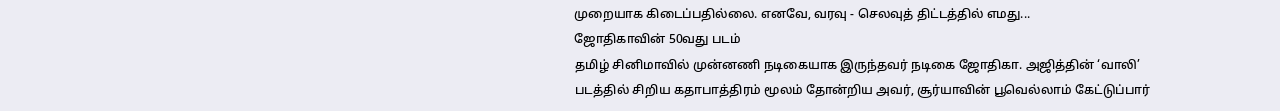முறையாக கிடைப்பதில்லை. எனவே, வரவு - செலவுத் திட்டத்தில் எமது...
ஜோதிகாவின் 50வது படம்
தமிழ் சினிமாவில் முன்னணி நடிகையாக இருந்தவர் நடிகை ஜோதிகா. அஜித்தின் ‘வாலி’ படத்தில் சிறிய கதாபாத்திரம் மூலம் தோன்றிய அவர், சூர்யாவின் பூவெல்லாம் கேட்டுப்பார்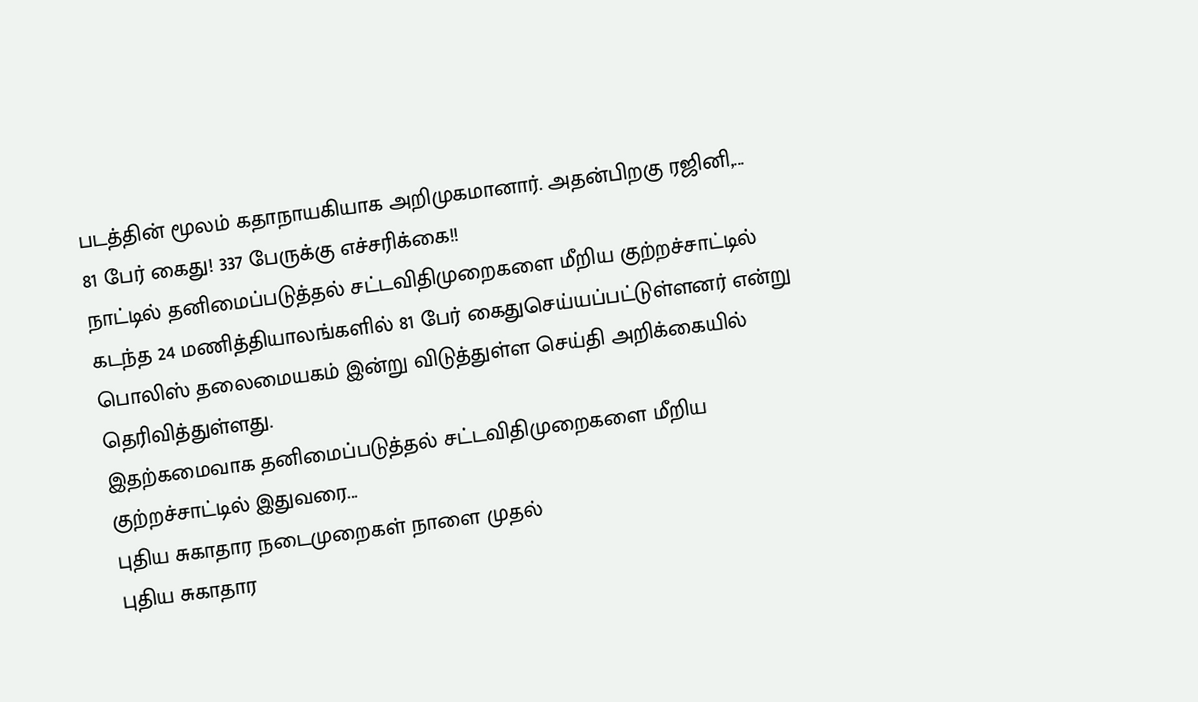படத்தின் மூலம் கதாநாயகியாக அறிமுகமானார். அதன்பிறகு ரஜினி,...
81 பேர் கைது! 337 பேருக்கு எச்சரிக்கை!!
நாட்டில் தனிமைப்படுத்தல் சட்டவிதிமுறைகளை மீறிய குற்றச்சாட்டில் கடந்த 24 மணித்தியாலங்களில் 81 பேர் கைதுசெய்யப்பட்டுள்ளனர் என்று பொலிஸ் தலைமையகம் இன்று விடுத்துள்ள செய்தி அறிக்கையில் தெரிவித்துள்ளது.
இதற்கமைவாக தனிமைப்படுத்தல் சட்டவிதிமுறைகளை மீறிய குற்றச்சாட்டில் இதுவரை...
புதிய சுகாதார நடைமுறைகள் நாளை முதல்
புதிய சுகாதார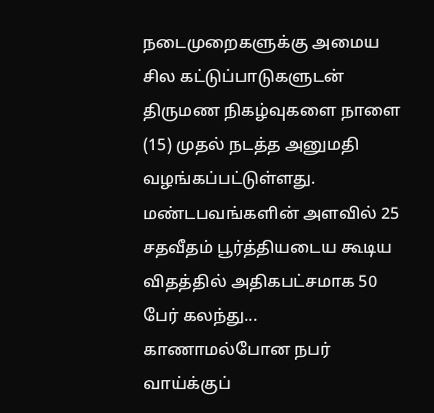நடைமுறைகளுக்கு அமைய சில கட்டுப்பாடுகளுடன் திருமண நிகழ்வுகளை நாளை (15) முதல் நடத்த அனுமதி வழங்கப்பட்டுள்ளது.
மண்டபவங்களின் அளவில் 25 சதவீதம் பூர்த்தியடைய கூடிய விதத்தில் அதிகபட்சமாக 50 பேர் கலந்து...
காணாமல்போன நபர் வாய்க்குப்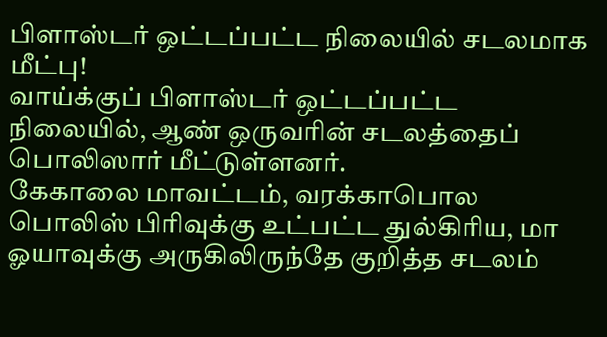பிளாஸ்டர் ஒட்டப்பட்ட நிலையில் சடலமாக மீட்பு!
வாய்க்குப் பிளாஸ்டர் ஒட்டப்பட்ட நிலையில், ஆண் ஒருவரின் சடலத்தைப் பொலிஸார் மீட்டுள்ளனர்.
கேகாலை மாவட்டம், வரக்காபொல பொலிஸ் பிரிவுக்கு உட்பட்ட துல்கிரிய, மா ஓயாவுக்கு அருகிலிருந்தே குறித்த சடலம்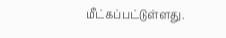மீட்கப்பட்டுள்ளது.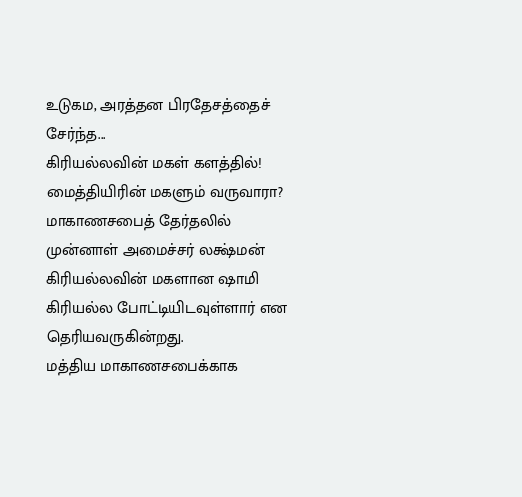உடுகம, அரத்தன பிரதேசத்தைச் சேர்ந்த...
கிரியல்லவின் மகள் களத்தில்! மைத்தியிரின் மகளும் வருவாரா?
மாகாணசபைத் தேர்தலில் முன்னாள் அமைச்சர் லக்ஷ்மன் கிரியல்லவின் மகளான ஷாமி கிரியல்ல போட்டியிடவுள்ளார் என தெரியவருகின்றது.
மத்திய மாகாணசபைக்காக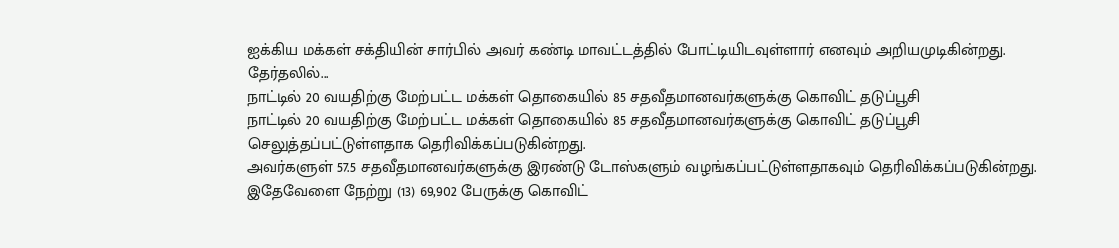ஐக்கிய மக்கள் சக்தியின் சார்பில் அவர் கண்டி மாவட்டத்தில் போட்டியிடவுள்ளார் எனவும் அறியமுடிகின்றது. தேர்தலில்...
நாட்டில் 20 வயதிற்கு மேற்பட்ட மக்கள் தொகையில் 85 சதவீதமானவர்களுக்கு கொவிட் தடுப்பூசி
நாட்டில் 20 வயதிற்கு மேற்பட்ட மக்கள் தொகையில் 85 சதவீதமானவர்களுக்கு கொவிட் தடுப்பூசி செலுத்தப்பட்டுள்ளதாக தெரிவிக்கப்படுகின்றது.
அவர்களுள் 57.5 சதவீதமானவர்களுக்கு இரண்டு டோஸ்களும் வழங்கப்பட்டுள்ளதாகவும் தெரிவிக்கப்படுகின்றது.
இதேவேளை நேற்று (13) 69,902 பேருக்கு கொவிட்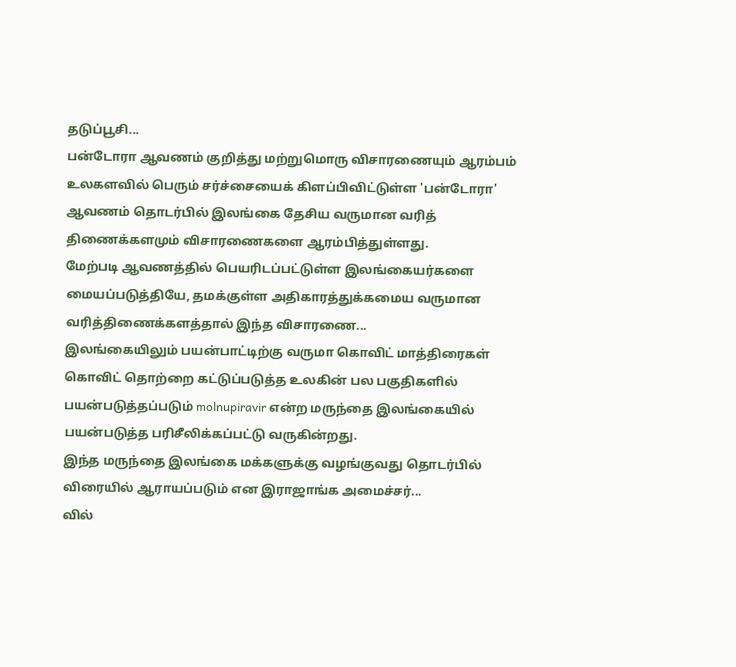தடுப்பூசி...
பன்டோரா ஆவணம் குறித்து மற்றுமொரு விசாரணையும் ஆரம்பம்
உலகளவில் பெரும் சர்ச்சையைக் கிளப்பிவிட்டுள்ள 'பன்டோரா' ஆவணம் தொடர்பில் இலங்கை தேசிய வருமான வரித் திணைக்களமும் விசாரணைகளை ஆரம்பித்துள்ளது.
மேற்படி ஆவணத்தில் பெயரிடப்பட்டுள்ள இலங்கையர்களை மையப்படுத்தியே, தமக்குள்ள அதிகாரத்துக்கமைய வருமான வரித்திணைக்களத்தால் இந்த விசாரணை...
இலங்கையிலும் பயன்பாட்டிற்கு வருமா கொவிட் மாத்திரைகள்
கொவிட் தொற்றை கட்டுப்படுத்த உலகின் பல பகுதிகளில் பயன்படுத்தப்படும் molnupiravir என்ற மருந்தை இலங்கையில் பயன்படுத்த பரிசீலிக்கப்பட்டு வருகின்றது.
இந்த மருந்தை இலங்கை மக்களுக்கு வழங்குவது தொடர்பில் விரையில் ஆராயப்படும் என இராஜாங்க அமைச்சர்...
வில்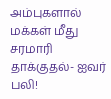அம்புகளால் மக்கள் மீது சரமாரி தாக்குதல்- ஐவர் பலி!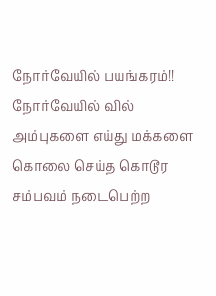நோர்வேயில் பயங்கரம்!!
நோர்வேயில் வில் அம்புகளை எய்து மக்களை கொலை செய்த கொடூர சம்பவம் நடைபெற்ற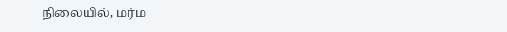நிலையில், மர்ம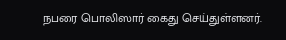நபரை பொலிஸார் கைது செய்துள்ளனர்.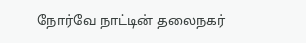நோர்வே நாட்டின் தலைநகர்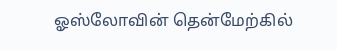ஓஸ்லோவின் தென்மேற்கில்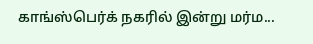காங்ஸ்பெர்க் நகரில் இன்று மர்ம...